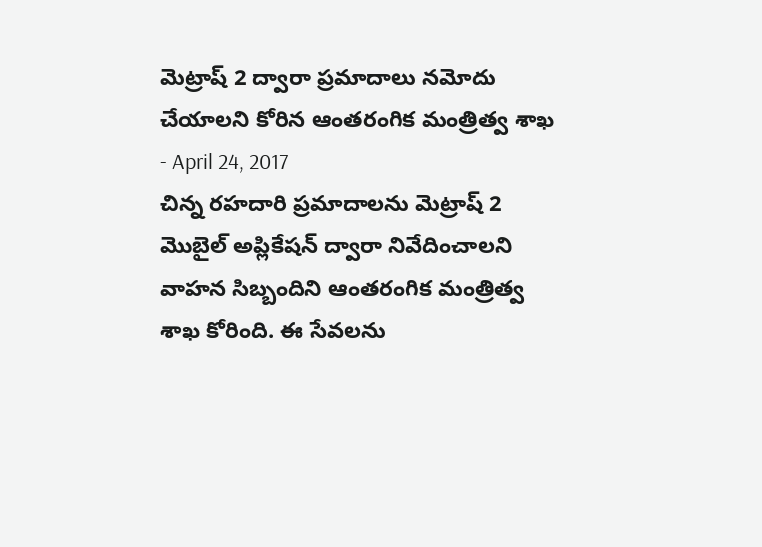మెట్రాష్ 2 ద్వారా ప్రమాదాలు నమోదు చేయాలని కోరిన ఆంతరంగిక మంత్రిత్వ శాఖ
- April 24, 2017
చిన్న రహదారి ప్రమాదాలను మెట్రాష్ 2 మొబైల్ అప్లికేషన్ ద్వారా నివేదించాలని వాహన సిబ్బందిని ఆంతరంగిక మంత్రిత్వ శాఖ కోరింది. ఈ సేవలను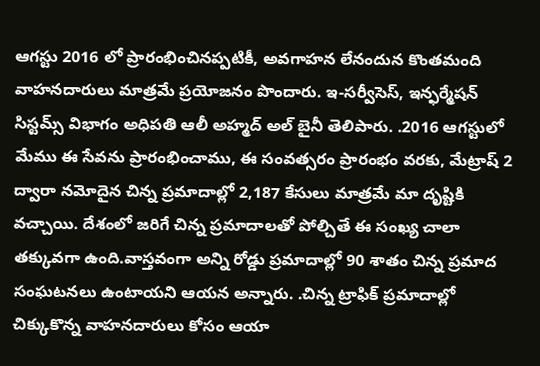ఆగస్టు 2016 లో ప్రారంభించినప్పటికీ, అవగాహన లేనందున కొంతమంది వాహనదారులు మాత్రమే ప్రయోజనం పొందారు. ఇ-సర్వీసెస్, ఇన్ఫర్మేషన్ సిస్టమ్స్ విభాగం అధిపతి ఆలీ అహ్మద్ అల్ బైనీ తెలిపారు. .2016 ఆగస్టులో మేము ఈ సేవను ప్రారంభించాము, ఈ సంవత్సరం ప్రారంభం వరకు, మేట్రాష్ 2 ద్వారా నమోదైన చిన్న ప్రమాదాల్లో 2,187 కేసులు మాత్రమే మా దృష్టికి వచ్చాయి. దేశంలో జరిగే చిన్న ప్రమాదాలతో పోల్చితే ఈ సంఖ్య చాలా తక్కువగా ఉంది.వాస్తవంగా అన్ని రోడ్డు ప్రమాదాల్లో 90 శాతం చిన్న ప్రమాద సంఘటనలు ఉంటాయని ఆయన అన్నారు. .చిన్న ట్రాఫిక్ ప్రమాదాల్లో చిక్కుకొన్న వాహనదారులు కోసం ఆయా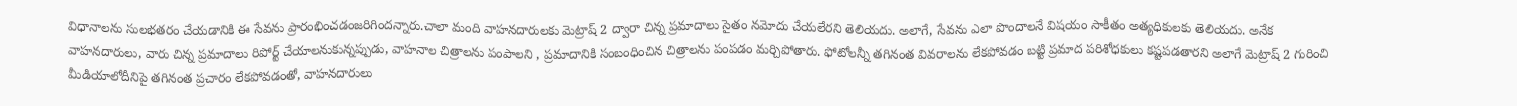విధానాలను సులభతరం చేయడానికి ఈ సేవను ప్రారంభించడంజరిగిందన్నారు.చాలా మంది వాహనదారులకు మెట్రాష్ 2 ద్వారా చిన్న ప్రమాదాలు సైతం నమోదు చేయలేరని తెలియదు. అలాగే, సేవను ఎలా పొందాలనే విషయం సాకీతం అత్యధికులకు తెలియదు. అనేక వాహనదారులు, వారు చిన్న ప్రమాదాలు రిపోర్ట్ చేయాలనుకున్నప్పుడు, వాహనాల చిత్రాలను పంపాలని , ప్రమాదానికి సంబంధించిన చిత్రాలను పంపడం మర్చిపోతారు. ఫోటోలన్నీ తగినంత వివరాలను లేకపోవడం బట్టి ప్రమాద పరిశోధకులు కష్టపడతారని అలాగే మెట్రాష్ 2 గురించి మీడియాలోదీనిపై తగినంత ప్రచారం లేకపోవడంతో, వాహనదారులు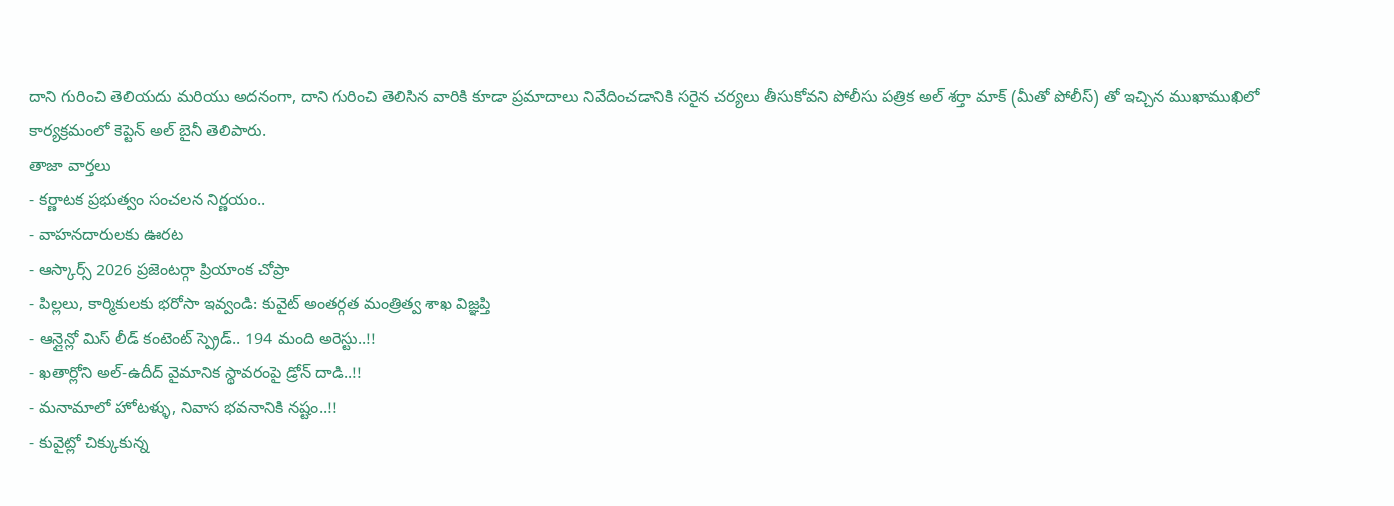దాని గురించి తెలియదు మరియు అదనంగా, దాని గురించి తెలిసిన వారికి కూడా ప్రమాదాలు నివేదించడానికి సరైన చర్యలు తీసుకోవని పోలీసు పత్రిక అల్ శర్తా మాక్ (మీతో పోలీస్) తో ఇచ్చిన ముఖాముఖిలో కార్యక్రమంలో కెప్టెన్ అల్ బైనీ తెలిపారు.
తాజా వార్తలు
- కర్ణాటక ప్రభుత్వం సంచలన నిర్ణయం..
- వాహనదారులకు ఊరట
- ఆస్కార్స్ 2026 ప్రజెంటర్గా ప్రియాంక చోప్రా
- పిల్లలు, కార్మికులకు భరోసా ఇవ్వండి: కువైట్ అంతర్గత మంత్రిత్వ శాఖ విజ్ఞప్తి
- ఆన్లైన్లో మిస్ లీడ్ కంటెంట్ స్ప్రెడ్.. 194 మంది అరెస్టు..!!
- ఖతార్లోని అల్-ఉదీద్ వైమానిక స్థావరంపై డ్రోన్ దాడి..!!
- మనామాలో హోటళ్ళు, నివాస భవనానికి నష్టం..!!
- కువైట్లో చిక్కుకున్న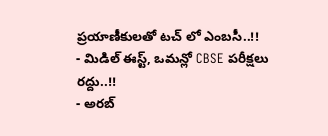ప్రయాణీకులతో టచ్ లో ఎంబసీ..!!
- మిడిల్ ఈస్ట్, ఒమన్లో CBSE పరీక్షలు రద్దు..!!
- అరబ్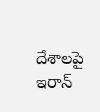దేశాలపై ఇరాన్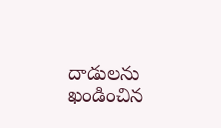దాడులను ఖండించిన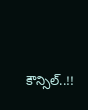కౌన్సిల్..!!